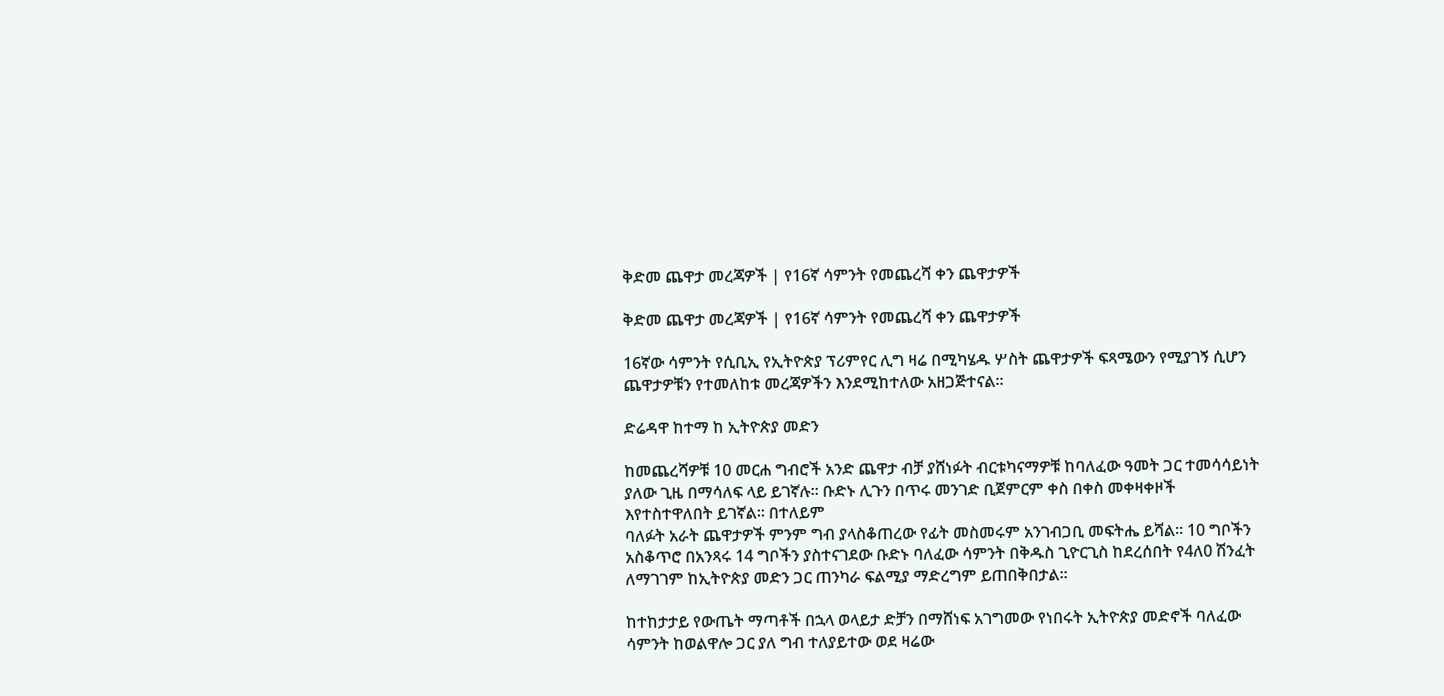ቅድመ ጨዋታ መረጃዎች | የ16ኛ ሳምንት የመጨረሻ ቀን ጨዋታዎች

ቅድመ ጨዋታ መረጃዎች | የ16ኛ ሳምንት የመጨረሻ ቀን ጨዋታዎች

16ኛው ሳምንት የሲቢኢ የኢትዮጵያ ፕሪምየር ሊግ ዛሬ በሚካሄዱ ሦስት ጨዋታዎች ፍጻሜውን የሚያገኝ ሲሆን ጨዋታዎቹን የተመለከቱ መረጃዎችን እንደሚከተለው አዘጋጅተናል።

ድሬዳዋ ከተማ ከ ኢትዮጵያ መድን

ከመጨረሻዎቹ 10 መርሐ ግብሮች አንድ ጨዋታ ብቻ ያሸነፉት ብርቱካናማዎቹ ከባለፈው ዓመት ጋር ተመሳሳይነት ያለው ጊዜ በማሳለፍ ላይ ይገኛሉ። ቡድኑ ሊጉን በጥሩ መንገድ ቢጀምርም ቀስ በቀስ መቀዛቀዞች እየተስተዋለበት ይገኛል። በተለይም
ባለፉት አራት ጨዋታዎች ምንም ግብ ያላስቆጠረው የፊት መስመሩም አንገብጋቢ መፍትሔ ይሻል። 10 ግቦችን አስቆጥሮ በአንጻሩ 14 ግቦችን ያስተናገደው ቡድኑ ባለፈው ሳምንት በቅዱስ ጊዮርጊስ ከደረሰበት የ4ለ0 ሽንፈት ለማገገም ከኢትዮጵያ መድን ጋር ጠንካራ ፍልሚያ ማድረግም ይጠበቅበታል።

ከተከታታይ የውጤት ማጣቶች በኋላ ወላይታ ድቻን በማሸነፍ አገግመው የነበሩት ኢትዮጵያ መድኖች ባለፈው ሳምንት ከወልዋሎ ጋር ያለ ግብ ተለያይተው ወደ ዛሬው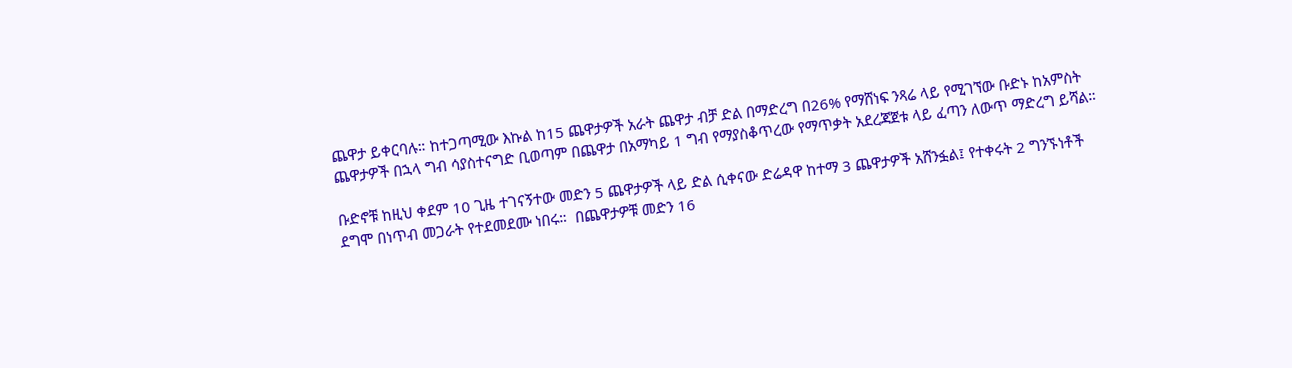ጨዋታ ይቀርባሉ። ከተጋጣሚው እኩል ከ15 ጨዋታዎች አራት ጨዋታ ብቻ ድል በማድረግ በ26% የማሸነፍ ንጻሬ ላይ የሚገኘው ቡድኑ ከአምስት ጨዋታዎች በኋላ ግብ ሳያስተናግድ ቢወጣም በጨዋታ በአማካይ 1 ግብ የማያስቆጥረው የማጥቃት አደረጃጀቱ ላይ ፈጣን ለውጥ ማድረግ ይሻል።

ቡድኖቹ ከዚህ ቀደም 10 ጊዜ ተገናኝተው መድን 5 ጨዋታዎች ላይ ድል ሲቀናው ድሬዳዋ ከተማ 3 ጨዋታዎች አሸንፏል፤ የተቀሩት 2 ግንኙነቶች ደግሞ በነጥብ መጋራት የተደመደሙ ነበሩ።  በጨዋታዎቹ መድን 16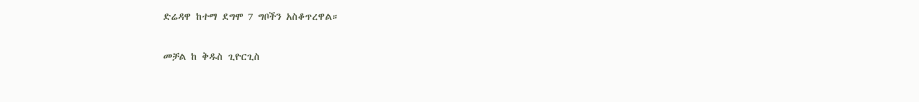ድሬዳዋ ከተማ ደግሞ 7 ግቦችን አስቆጥረዋል።

መቻል ከ ቅዱስ ጊዮርጊስ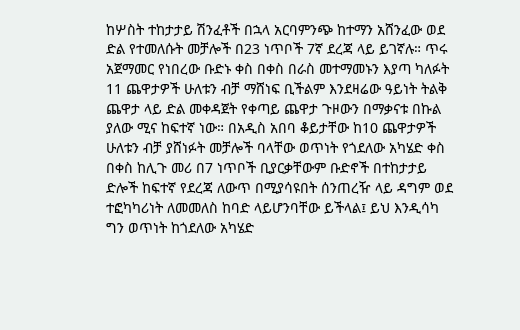ከሦስት ተከታታይ ሽንፈቶች በኋላ አርባምንጭ ከተማን አሸንፈው ወደ ድል የተመለሱት መቻሎች በ23 ነጥቦች 7ኛ ደረጃ ላይ ይገኛሉ። ጥሩ አጀማመር የነበረው ቡድኑ ቀስ በቀስ በራስ መተማመኑን እያጣ ካለፉት 11 ጨዋታዎች ሁለቱን ብቻ ማሸነፍ ቢችልም እንደዛሬው ዓይነት ትልቅ ጨዋታ ላይ ድል መቀዳጀት የቀጣይ ጨዋታ ጉዞውን በማቃናቱ በኩል ያለው ሚና ከፍተኛ ነው። በአዲስ አበባ ቆይታቸው ከ10 ጨዋታዎች ሁለቱን ብቻ ያሸነፉት መቻሎች ባላቸው ወጥነት የጎደለው አካሄድ ቀስ በቀስ ከሊጉ መሪ በ7 ነጥቦች ቢያርቃቸውም ቡድኖች በተከታታይ ድሎች ከፍተኛ የደረጃ ለውጥ በሚያሳዩበት ሰንጠረዥ ላይ ዳግም ወደ ተፎካካሪነት ለመመለስ ከባድ ላይሆንባቸው ይችላል፤ ይህ እንዲሳካ ግን ወጥነት ከጎደለው አካሄድ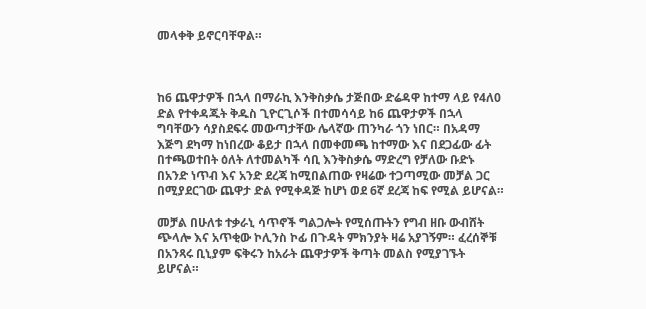መላቀቅ ይኖርባቸዋል።



ከ6 ጨዋታዎች በኋላ በማራኪ እንቅስቃሴ ታጅበው ድሬዳዋ ከተማ ላይ የ4ለ0 ድል የተቀዳጁት ቅዱስ ጊዮርጊሶች በተመሳሳይ ከ6 ጨዋታዎች በኋላ ግባቸውን ሳያስደፍሩ መውጣታቸው ሌላኛው ጠንካራ ጎን ነበር። በአዳማ እጅግ ደካማ ከነበረው ቆይታ በኋላ በመቀመጫ ከተማው እና በደጋፊው ፊት በተጫወተበት ዕለት ለተመልካች ሳቢ እንቅስቃሴ ማድረግ የቻለው ቡድኑ በአንድ ነጥብ እና አንድ ደረጃ ከሚበልጠው የዛሬው ተጋጣሚው መቻል ጋር በሚያደርገው ጨዋታ ድል የሚቀዳጅ ከሆነ ወደ 6ኛ ደረጃ ከፍ የሚል ይሆናል።

መቻል በሁለቱ ተቃራኒ ሳጥኖች ግልጋሎት የሚሰጡትን የግብ ዘቡ ውብሸት ጭላሎ እና አጥቂው ኮሊንስ ኮፊ በጉዳት ምክንያት ዛሬ አያገኝም። ፈረሰኞቹ በአንጻሩ ቢኒያም ፍቅሩን ከአራት ጨዋታዎች ቅጣት መልስ የሚያገኙት ይሆናል።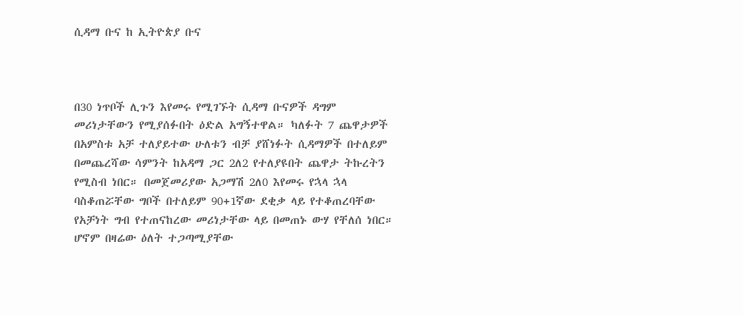ሲዳማ ቡና ከ ኢትዮጵያ ቡና



በ30 ነጥቦች ሊጉን እየመሩ የሚገኙት ሲዳማ ቡናዎች ዳግም መሪነታቸውን የሚያሰፉበት ዕድል አግኝተዋል። ካለፉት 7 ጨዋታዎች በአምስቱ አቻ ተለያይተው ሁለቱን ብቻ ያሸነፉት ሲዳማዎች በተለይም በመጨረሻው ሳምንት ከአዳማ ጋር 2ለ2 የተለያዩበት ጨዋታ ትኩረትን የሚስብ ነበር። በመጀመሪያው አጋማሽ 2ለ0 እየመሩ የኋላ ኋላ ባስቆጠሯቸው ግቦች በተለይም 90+1ኛው ደቂቃ ላይ የተቆጠረባቸው የአቻነት ግብ የተጠናከረው መሪነታቸው ላይ በመጠኑ ውሃ የቸለሰ ነበር። ሆኖም በዛሬው ዕለት ተጋጣሚያቸው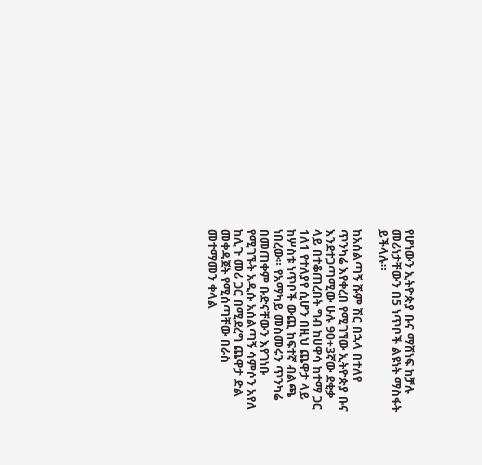የሆነውን ኢትዮጵያ ቡና ማሸነፍ ከቻሉ መሪነታቸውን በ5 ነጥቦች ልዩነት ማስፋት ይችላሉ።

ከአሰልጣኝ ሹም ሽር በኋላ በተለየ ጥንካሬ እየቀረበ የሚገኘው ኢትዮጵያ ቡና እንደተጋጣሚው ሁሉ 90+3ኛው ደቂቃ ላይ በተቆጠረበት ግብ ከሀዋሳ ከተማ ጋር 1ለ1 የተለያየ ሲሆን በዚህ ጨዋታ ላይ ከሦስቱ ነጥቦች ውጪ ከፍተኛ ብልጫ ነበረው። የአማካይ መስመሩን ጥንካሬ በመጠቀም ቡድናቸውን እየገነቡ የሚገኙት አዲሱ አሰልጣኝ ሳምሶን አየለ ከሊጉ መሪ ጋር በሚደረግ ጨዋታ ድል መቀዳጀት የሚሰጣቸው በራስ መተማመን ቀላል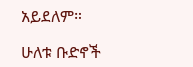አይደለም።

ሁለቱ ቡድኖች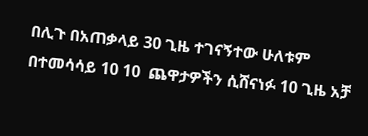በሊጉ በአጠቃላይ 30 ጊዜ ተገናኝተው ሁለቱም በተመሳሳይ 10 10  ጨዋታዎችን ሲሸናነፉ 10 ጊዜ አቻ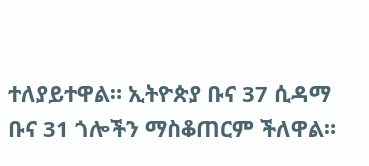ተለያይተዋል። ኢትዮጵያ ቡና 37 ሲዳማ ቡና 31 ጎሎችን ማስቆጠርም ችለዋል።